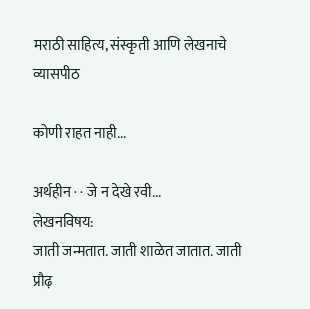मराठी साहित्य, संस्कृती आणि लेखनाचे व्यासपीठ

कोणी राहत नाही...

अर्थहीन · · जे न देखे रवी...
लेखनविषय:
जाती जन्मतात. जाती शाळेत जातात. जाती प्रौढ़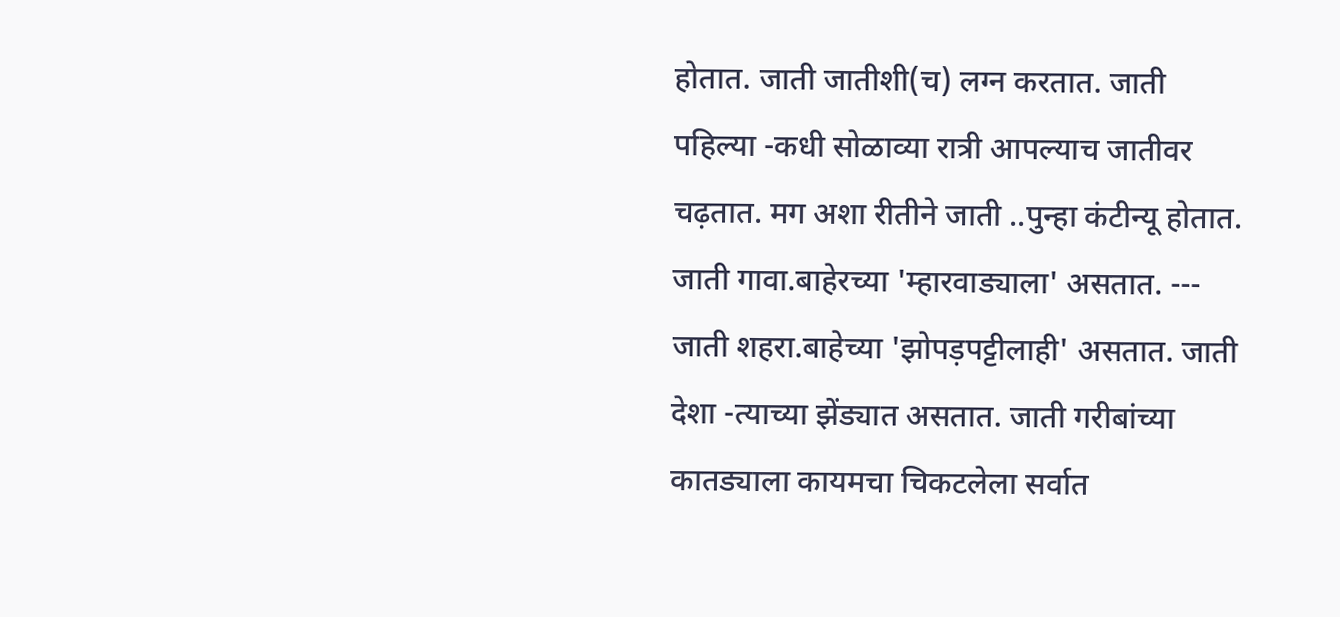होतात. जाती जातीशी(च) लग्न करतात. जाती पहिल्या -कधी सोळाव्या रात्री आपल्याच जातीवर चढ़तात. मग अशा रीतीने जाती ..पुन्हा कंटीन्यू होतात. जाती गावा.बाहेरच्या 'म्हारवाड्याला' असतात. --- जाती शहरा.बाहेच्या 'झोपड़पट्टीलाही' असतात. जाती देशा -त्याच्या झेंड्यात असतात. जाती गरीबांच्या कातड्याला कायमचा चिकटलेला सर्वात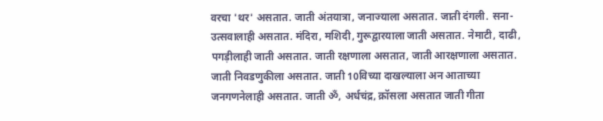वरचा 'थर' असतात. जाती अंतयात्रा, जनाज्याला असतात. जाती दंगली. सना-उत्सवालाही असतात. मंदिरा, मशिदी, गुरूद्वारयाला जाती असतात. नेमाटी, दाढी, पगड़ीलाही जाती असतात. जाती रक्षणाला असतात, जाती आरक्षणाला असतात. जाती निवडणुकीला असतात. जाती 10विच्या दाखल्याला अन आताच्या जनगणनेलाही असतात. जाती ॐ, अर्धचंद्र, क्रॉसला असतात जाती गीता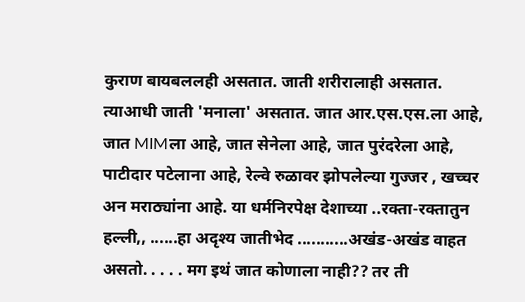कुराण बायबललही असतात. जाती शरीरालाही असतात. त्याआधी जाती 'मनाला' असतात. जात आर.एस.एस.ला आहे, जात MIMला आहे, जात सेनेला आहे, जात पुरंदरेला आहे, पाटीदार पटेलाना आहे, रेल्वे रुळावर झोपलेल्या गुज्जर , खच्चर अन मराठ्यांना आहे. या धर्मनिरपेक्ष देशाच्या ..रक्ता-रक्तातुन हल्ली,, ......हा अदृश्य जातीभेद ...........अखंड-अखंड वाहत असतो. . . . . मग इथं जात कोणाला नाही?? तर ती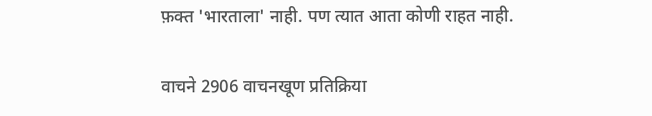फ़क्त 'भारताला' नाही. पण त्यात आता कोणी राहत नाही.

वाचने 2906 वाचनखूण प्रतिक्रिया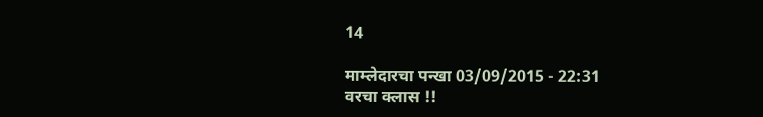14

माम्लेदारचा पन्खा 03/09/2015 - 22:31
वरचा क्लास !!